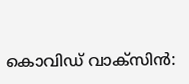കൊവിഡ് വാക്‌സിന്‍: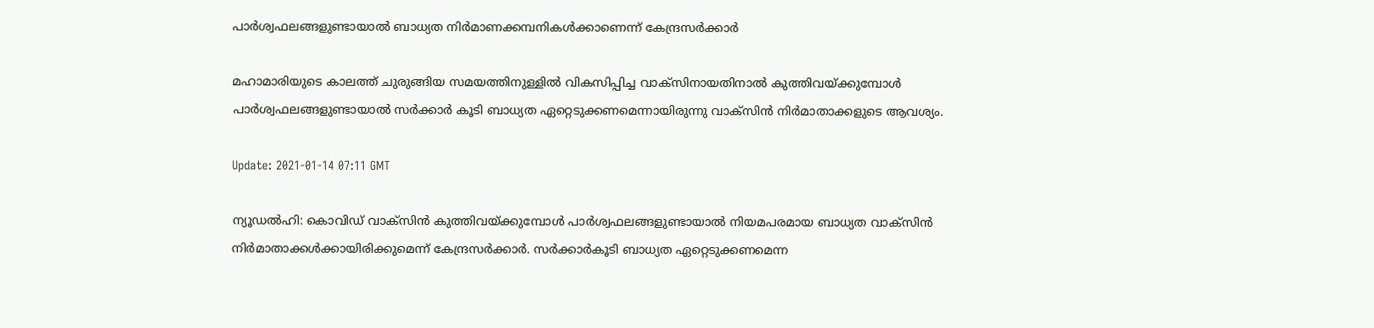പാര്‍ശ്വഫലങ്ങളുണ്ടായാല്‍ ബാധ്യത നിര്‍മാണക്കമ്പനികള്‍ക്കാണെന്ന് കേന്ദ്രസര്‍ക്കാര്‍

മഹാമാരിയുടെ കാലത്ത് ചുരുങ്ങിയ സമയത്തിനുള്ളില്‍ വികസിപ്പിച്ച വാക്‌സിനായതിനാല്‍ കുത്തിവയ്ക്കുമ്പോള്‍ പാര്‍ശ്വഫലങ്ങളുണ്ടായാല്‍ സര്‍ക്കാര്‍ കൂടി ബാധ്യത ഏറ്റെടുക്കണമെന്നായിരുന്നു വാക്‌സിന്‍ നിര്‍മാതാക്കളുടെ ആവശ്യം.

Update: 2021-01-14 07:11 GMT

ന്യൂഡല്‍ഹി: കൊവിഡ് വാക്‌സിന്‍ കുത്തിവയ്ക്കുമ്പോള്‍ പാര്‍ശ്വഫലങ്ങളുണ്ടായാല്‍ നിയമപരമായ ബാധ്യത വാക്‌സിന്‍ നിര്‍മാതാക്കള്‍ക്കായിരിക്കുമെന്ന് കേന്ദ്രസര്‍ക്കാര്‍. സര്‍ക്കാര്‍കൂടി ബാധ്യത ഏറ്റെടുക്കണമെന്ന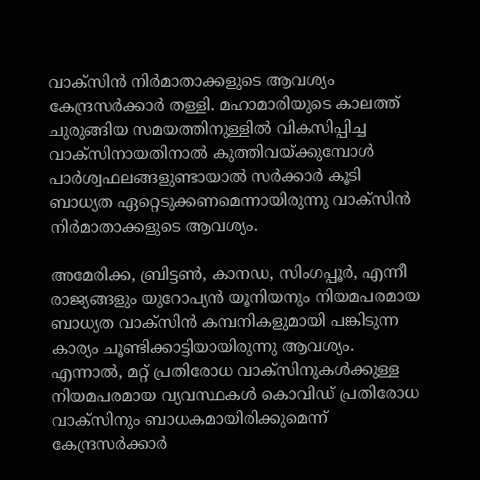വാക്‌സിന്‍ നിര്‍മാതാക്കളുടെ ആവശ്യം കേന്ദ്രസര്‍ക്കാര്‍ തള്ളി. മഹാമാരിയുടെ കാലത്ത് ചുരുങ്ങിയ സമയത്തിനുള്ളില്‍ വികസിപ്പിച്ച വാക്‌സിനായതിനാല്‍ കുത്തിവയ്ക്കുമ്പോള്‍ പാര്‍ശ്വഫലങ്ങളുണ്ടായാല്‍ സര്‍ക്കാര്‍ കൂടി ബാധ്യത ഏറ്റെടുക്കണമെന്നായിരുന്നു വാക്‌സിന്‍ നിര്‍മാതാക്കളുടെ ആവശ്യം.

അമേരിക്ക, ബ്രിട്ടണ്‍, കാനഡ, സിംഗപ്പൂര്‍, എന്നീ രാജ്യങ്ങളും യുറോപ്യന്‍ യൂനിയനും നിയമപരമായ ബാധ്യത വാക്‌സിന്‍ കമ്പനികളുമായി പങ്കിടുന്ന കാര്യം ചൂണ്ടിക്കാട്ടിയായിരുന്നു ആവശ്യം. എന്നാല്‍, മറ്റ് പ്രതിരോധ വാക്‌സിനുകള്‍ക്കുള്ള നിയമപരമായ വ്യവസ്ഥകള്‍ കൊവിഡ് പ്രതിരോധ വാക്‌സിനും ബാധകമായിരിക്കുമെന്ന് കേന്ദ്രസര്‍ക്കാര്‍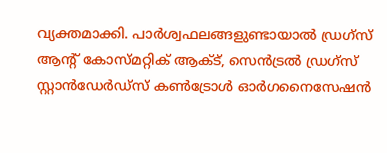വ്യക്തമാക്കി. പാര്‍ശ്വഫലങ്ങളുണ്ടായാല്‍ ഡ്രഗ്‌സ് ആന്റ് കോസ്മറ്റിക് ആക്ട്, സെന്‍ട്രല്‍ ഡ്രഗ്‌സ് സ്റ്റാന്‍ഡേര്‍ഡ്‌സ് കണ്‍ട്രോള്‍ ഓര്‍ഗനൈസേഷന്‍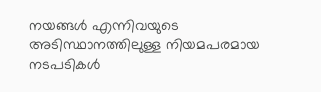നയങ്ങള്‍ എന്നിവയുടെ അടിസ്ഥാനത്തിലുള്ള നിയമപരമായ നടപടികള്‍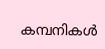കമ്പനികള്‍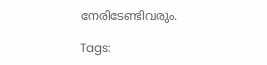നേരിടേണ്ടിവരും.

Tags: